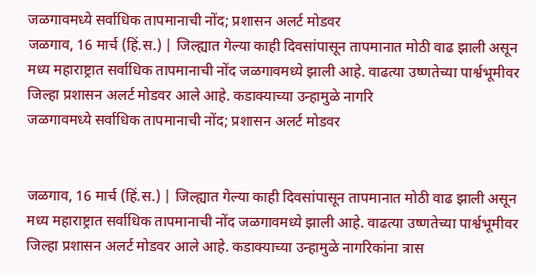जळगावमध्ये सर्वाधिक तापमानाची नोंद; प्रशासन अलर्ट मोडवर
जळगाव, 16 मार्च (हिं.स.) | जिल्ह्यात गेल्या काही दिवसांपासून तापमानात मोठी वाढ झाली असून मध्य महाराष्ट्रात सर्वाधिक तापमानाची नोंद जळगावमध्ये झाली आहे. वाढत्या उष्णतेच्या पार्श्वभूमीवर जिल्हा प्रशासन अलर्ट मोडवर आले आहे. कडाक्याच्या उन्हामुळे नागरि
जळगावमध्ये सर्वाधिक तापमानाची नोंद; प्रशासन अलर्ट मोडवर


जळगाव, 16 मार्च (हिं.स.) | जिल्ह्यात गेल्या काही दिवसांपासून तापमानात मोठी वाढ झाली असून मध्य महाराष्ट्रात सर्वाधिक तापमानाची नोंद जळगावमध्ये झाली आहे. वाढत्या उष्णतेच्या पार्श्वभूमीवर जिल्हा प्रशासन अलर्ट मोडवर आले आहे. कडाक्याच्या उन्हामुळे नागरिकांना त्रास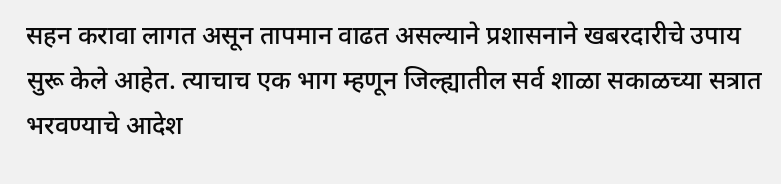सहन करावा लागत असून तापमान वाढत असल्याने प्रशासनाने खबरदारीचे उपाय सुरू केले आहेत. त्याचाच एक भाग म्हणून जिल्ह्यातील सर्व शाळा सकाळच्या सत्रात भरवण्याचे आदेश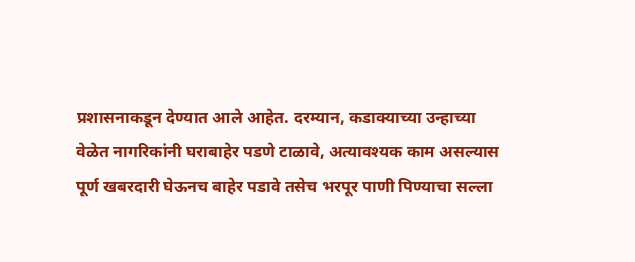प्रशासनाकडून देण्यात आले आहेत. दरम्यान, कडाक्याच्या उन्हाच्या वेळेत नागरिकांनी घराबाहेर पडणे टाळावे, अत्यावश्यक काम असल्यास पूर्ण खबरदारी घेऊनच बाहेर पडावे तसेच भरपूर पाणी पिण्याचा सल्ला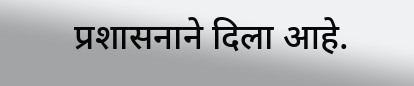प्रशासनाने दिला आहे.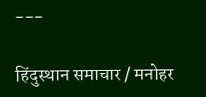---

हिंदुस्थान समाचार / मनोहर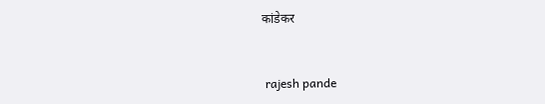कांडेकर


 rajesh pande